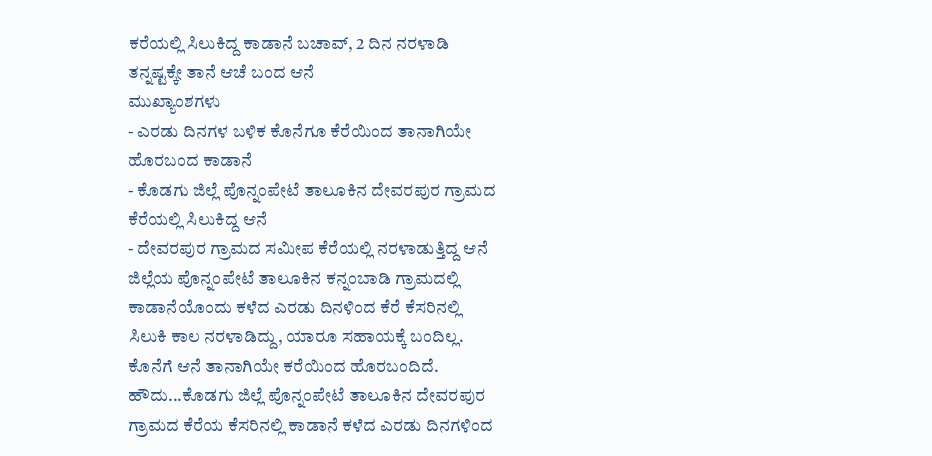ಕರೆಯಲ್ಲಿ ಸಿಲುಕಿದ್ದ ಕಾಡಾನೆ ಬಚಾವ್, 2 ದಿನ ನರಳಾಡಿ ತನ್ನಷ್ಟಕ್ಕೇ ತಾನೆ ಆಚೆ ಬಂದ ಆನೆ
ಮುಖ್ಯಾಂಶಗಳು
- ಎರಡು ದಿನಗಳ ಬಳಿಕ ಕೊನೆಗೂ ಕೆರೆಯಿಂದ ತಾನಾಗಿಯೇ ಹೊರಬಂದ ಕಾಡಾನೆ
- ಕೊಡಗು ಜಿಲ್ಲೆ ಪೊನ್ನಂಪೇಟೆ ತಾಲೂಕಿನ ದೇವರಪುರ ಗ್ರಾಮದ ಕೆರೆಯಲ್ಲಿ ಸಿಲುಕಿದ್ದ ಆನೆ
- ದೇವರಪುರ ಗ್ರಾಮದ ಸಮೀಪ ಕೆರೆಯಲ್ಲಿ ನರಳಾಡುತ್ತಿದ್ದ ಆನೆ
ಜಿಲ್ಲೆಯ ಪೊನ್ನಂಪೇಟೆ ತಾಲೂಕಿನ ಕನ್ನಂಬಾಡಿ ಗ್ರಾಮದಲ್ಲಿ ಕಾಡಾನೆಯೊಂದು ಕಳೆದ ಎರಡು ದಿನಳಿಂದ ಕೆರೆ ಕೆಸರಿನಲ್ಲಿ ಸಿಲುಕಿ ಕಾಲ ನರಳಾಡಿದ್ದು, ಯಾರೂ ಸಹಾಯಕ್ಕೆ ಬಂದಿಲ್ಲ. ಕೊನೆಗೆ ಆನೆ ತಾನಾಗಿಯೇ ಕರೆಯಿಂದ ಹೊರಬಂದಿದೆ. ಹೌದು...ಕೊಡಗು ಜಿಲ್ಲೆ ಪೊನ್ನಂಪೇಟೆ ತಾಲೂಕಿನ ದೇವರಪುರ ಗ್ರಾಮದ ಕೆರೆಯ ಕೆಸರಿನಲ್ಲಿ ಕಾಡಾನೆ ಕಳೆದ ಎರಡು ದಿನಗಳಿಂದ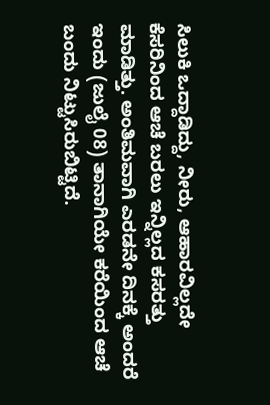ಸಿಲುಕಿ ಒದ್ದಾಡಿದ್ದು, ನೀರು, ಆಹಾರವಿಲ್ಲದೇ ಕೆಸರಿನಿಂದ ಆಚೆ ಬರಲು ಇನ್ನಿಲ್ಲದ ಕಸರತ್ತು ಮಾಡಿತ್ತು. ಅಂತಿಮವಾಗಿ ಎರಡನೇ ದಿನಕ್ಕೆ ಅಂದರೆ ಇಂದು (ಜುಲೈ 08) ತಾನಾಗಿಯೇ ಕರೆಯಿಂದ ಆಚೆ ಬಂದು ನಿಟ್ಟುಸಿರುಬಿಟ್ಟಿದೆ.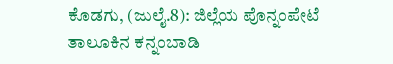ಕೊಡಗು, (ಜುಲೈ.8): ಜಿಲ್ಲೆಯ ಪೊನ್ನಂಪೇಟೆ ತಾಲೂಕಿನ ಕನ್ನಂಬಾಡಿ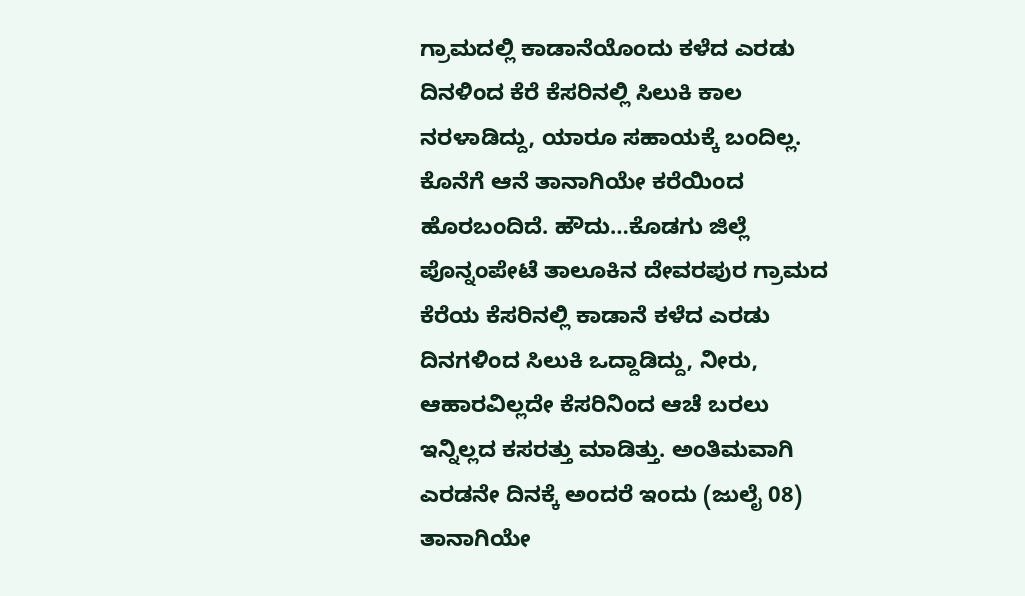ಗ್ರಾಮದಲ್ಲಿ ಕಾಡಾನೆಯೊಂದು ಕಳೆದ ಎರಡು ದಿನಳಿಂದ ಕೆರೆ ಕೆಸರಿನಲ್ಲಿ ಸಿಲುಕಿ ಕಾಲ ನರಳಾಡಿದ್ದು, ಯಾರೂ ಸಹಾಯಕ್ಕೆ ಬಂದಿಲ್ಲ. ಕೊನೆಗೆ ಆನೆ ತಾನಾಗಿಯೇ ಕರೆಯಿಂದ ಹೊರಬಂದಿದೆ. ಹೌದು…ಕೊಡಗು ಜಿಲ್ಲೆ ಪೊನ್ನಂಪೇಟೆ ತಾಲೂಕಿನ ದೇವರಪುರ ಗ್ರಾಮದ ಕೆರೆಯ ಕೆಸರಿನಲ್ಲಿ ಕಾಡಾನೆ ಕಳೆದ ಎರಡು ದಿನಗಳಿಂದ ಸಿಲುಕಿ ಒದ್ದಾಡಿದ್ದು, ನೀರು, ಆಹಾರವಿಲ್ಲದೇ ಕೆಸರಿನಿಂದ ಆಚೆ ಬರಲು ಇನ್ನಿಲ್ಲದ ಕಸರತ್ತು ಮಾಡಿತ್ತು. ಅಂತಿಮವಾಗಿ ಎರಡನೇ ದಿನಕ್ಕೆ ಅಂದರೆ ಇಂದು (ಜುಲೈ 08) ತಾನಾಗಿಯೇ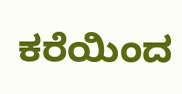ಕರೆಯಿಂದ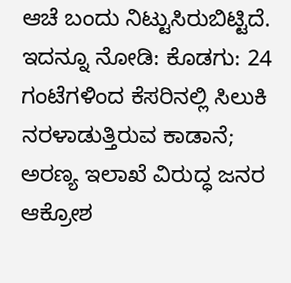ಆಚೆ ಬಂದು ನಿಟ್ಟುಸಿರುಬಿಟ್ಟಿದೆ.
ಇದನ್ನೂ ನೋಡಿ: ಕೊಡಗು: 24 ಗಂಟೆಗಳಿಂದ ಕೆಸರಿನಲ್ಲಿ ಸಿಲುಕಿ ನರಳಾಡುತ್ತಿರುವ ಕಾಡಾನೆ; ಅರಣ್ಯ ಇಲಾಖೆ ವಿರುದ್ಧ ಜನರ ಆಕ್ರೋಶ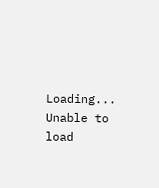Loading...
Unable to load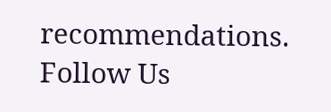recommendations.
Follow Us